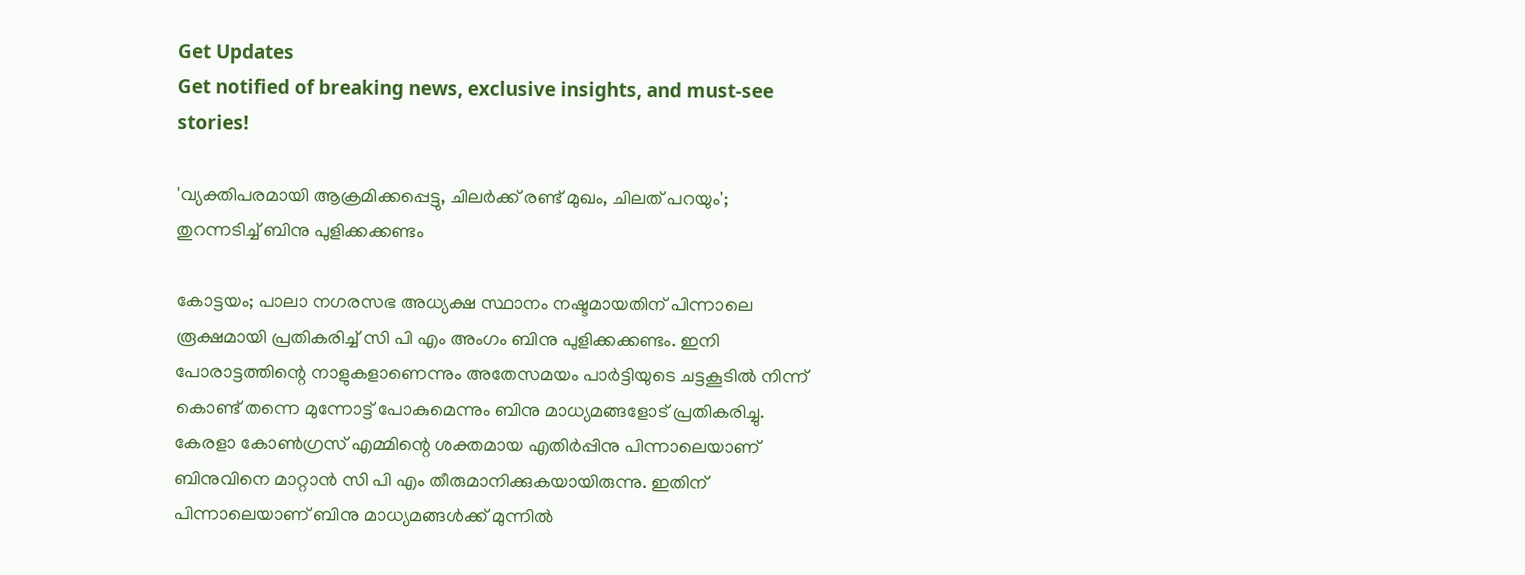Get Updates
Get notified of breaking news, exclusive insights, and must-see stories!

'വ്യക്തിപരമായി ആക്രമിക്കപ്പെട്ടു, ചിലർക്ക് രണ്ട് മുഖം, ചിലത് പറയും'; തുറന്നടിച്ച് ബിനു പുളിക്കക്കണ്ടം

കോട്ടയം; പാലാ നഗരസഭ അധ്യക്ഷ സ്ഥാനം നഷ്ടമായതിന് പിന്നാലെ രൂക്ഷമായി പ്രതികരിച്ച് സി പി എം അംഗം ബിനു പുളിക്കക്കണ്ടം. ഇനി പോരാട്ടത്തിന്റെ നാളുകളാണെന്നും അതേസമയം പാർട്ടിയുടെ ചട്ടകൂടിൽ നിന്ന് കൊണ്ട് തന്നെ മുന്നോട്ട് പോകുമെന്നും ബിനു മാധ്യമങ്ങളോട് പ്രതികരിച്ചു. കേരളാ കോണ്‍ഗ്രസ് എമ്മിന്റെ ശക്തമായ എതിര്‍പ്പിനു പിന്നാലെയാണ് ബിനുവിനെ മാറ്റാൻ സി പി എം തീരുമാനിക്കുകയായിരുന്നു. ഇതിന് പിന്നാലെയാണ് ബിനു മാധ്യമങ്ങൾക്ക് മുന്നിൽ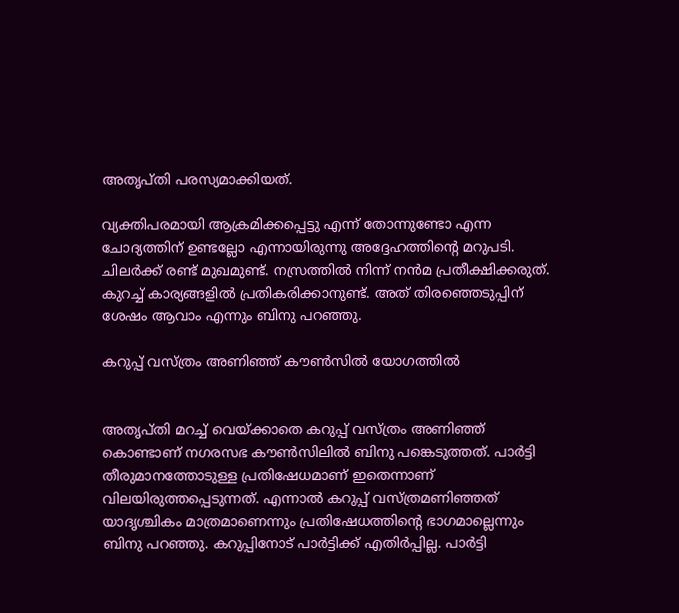അതൃപ്തി പരസ്യമാക്കിയത്.

വ്യക്തിപരമായി ആക്രമിക്കപ്പെട്ടു എന്ന് തോന്നുണ്ടോ എന്ന ചോദ്യത്തിന് ഉണ്ടല്ലോ എന്നായിരുന്നു അദ്ദേഹത്തിന്റെ മറുപടി. ചിലർക്ക് രണ്ട് മുഖമുണ്ട്. നസ്രത്തിൽ നിന്ന് നൻമ പ്രതീക്ഷിക്കരുത്. കുറച്ച് കാര്യങ്ങളിൽ പ്രതികരിക്കാനുണ്ട്. അത് തിരഞ്ഞെടുപ്പിന് ശേഷം ആവാം എന്നും ബിനു പറഞ്ഞു.

കറുപ്പ് വസ്ത്രം അണിഞ്ഞ് കൗൺസിൽ യോഗത്തിൽ


അതൃപ്തി മറച്ച് വെയ്ക്കാതെ കറുപ്പ് വസ്ത്രം അണിഞ്ഞ് കൊണ്ടാണ് നഗരസഭ കൗണ്‍സിലില്‍ ബിനു പങ്കെടുത്തത്. പാര്‍ട്ടി തീരുമാനത്തോടുള്ള പ്രതിഷേധമാണ് ഇതെന്നാണ് വിലയിരുത്തപ്പെടുന്നത്. എന്നാൽ കറുപ്പ് വസ്ത്രമണിഞ്ഞത് യാദൃശ്ചികം മാത്രമാണെന്നും പ്രതിഷേധത്തിന്‍റെ ഭാഗമാല്ലെന്നും ബിനു പറഞ്ഞു. കറുപ്പിനോട് പാർട്ടിക്ക് എതിർപ്പില്ല. പാർട്ടി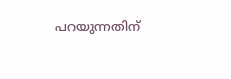പറയുന്നതിന്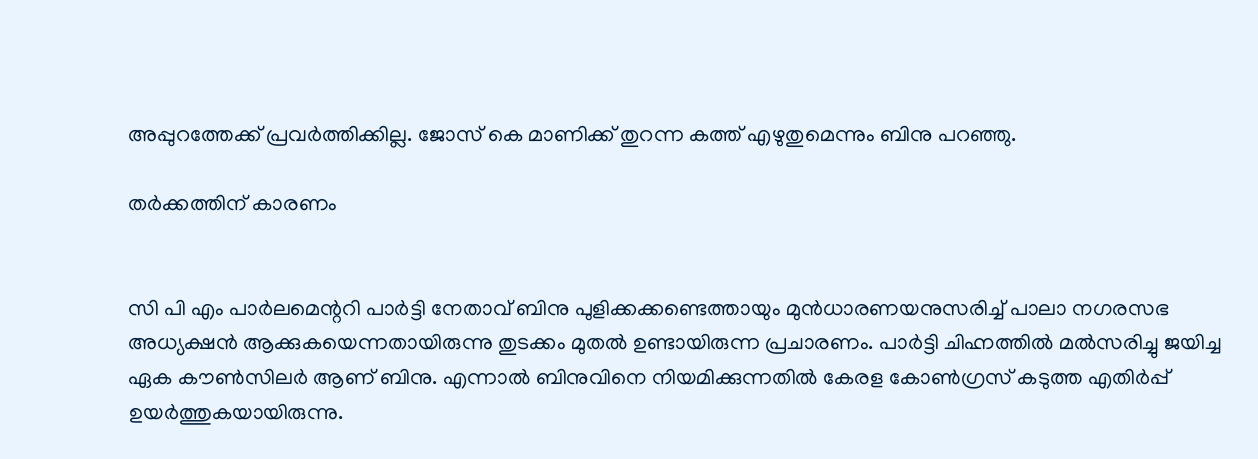അപ്പുറത്തേക്ക് പ്രവർത്തിക്കില്ല. ജോസ് കെ മാണിക്ക് തുറന്ന കത്ത് എഴുതുമെന്നും ബിനു പറഞ്ഞു.

തർക്കത്തിന് കാരണം


സി പി എം പാർലമെന്ററി പാർട്ടി നേതാവ് ബിനു പുളിക്കക്കണ്ടെത്തായും മുൻധാരണയനുസരിച്ച് പാലാ നഗരസഭ അധ്യക്ഷൻ ആക്കുകയെന്നതായിരുന്നു തുടക്കം മുതൽ ഉണ്ടായിരുന്ന പ്രചാരണം. പാർട്ടി ചിഹ്നത്തിൽ മൽസരിച്ചു ജയിച്ച ഏക കൗൺസിലർ ആണ് ബിനു. എന്നാൽ ബിനുവിനെ നിയമിക്കുന്നതിൽ കേരള കോൺഗ്രസ് കടുത്ത എതിർപ്പ് ഉയർത്തുകയായിരുന്നു.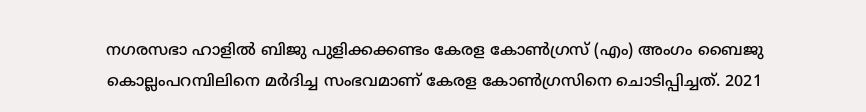നഗരസഭാ ഹാളില്‍ ബിജു പുളിക്കക്കണ്ടം കേരള കോണ്‍ഗ്രസ് (എം) അംഗം ബൈജു കൊല്ലംപറമ്പിലിനെ മര്‍ദിച്ച സംഭവമാണ് കേരള കോൺഗ്രസിനെ ചൊടിപ്പിച്ചത്. 2021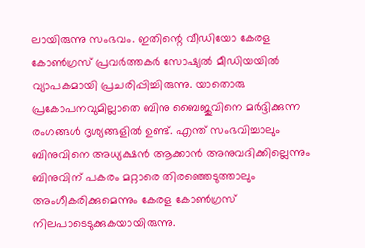ലായിരുന്നു സംഭവം. ഇതിന്റെ വീഡിയോ കേരള കോൺഗ്രസ് പ്രവർത്തകർ സോഷ്യൽ മീഡിയയിൽ വ്യാപകമായി പ്രചരിപ്പിച്ചിരുന്നു. യാതൊരു പ്രകോപനവുമില്ലാതെ ബിനു ബൈജുവിനെ മർദ്ദിക്കുന്ന രംഗങ്ങൾ ദൃശ്യങ്ങളിൽ ഉണ്ട്. എന്ത് സംഭവിച്ചാലും ബിനുവിനെ അധ്യക്ഷൻ ആക്കാൻ അനുവദിക്കില്ലെന്നും ബിനുവിന് പകരം മറ്റാരെ തിരഞ്ഞെടുത്താലും അംഗീകരിക്കുമെന്നും കേരള കോൺഗ്രസ് നിലപാടെടുക്കുകയായിരുന്നു.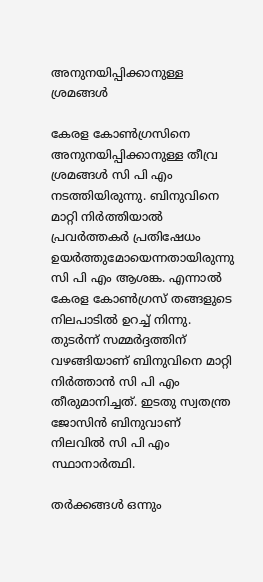അനുനയിപ്പിക്കാനുള്ള ശ്രമങ്ങൾ

കേരള കോൺഗ്രസിനെ അനുനയിപ്പിക്കാനുള്ള തീവ്ര ശ്രമങ്ങൾ സി പി എം നടത്തിയിരുന്നു. ബിനുവിനെ മാറ്റി നിർത്തിയാൽ പ്രവർത്തകർ പ്രതിഷേധം ഉയർത്തുമോയെന്നതായിരുന്നു സി പി എം ആശങ്ക. എന്നാൽ കേരള കോൺഗ്രസ് തങ്ങളുടെ നിലപാടിൽ ഉറച്ച് നിന്നു. തുടർന്ന് സമ്മർദ്ദത്തിന് വഴങ്ങിയാണ് ബിനുവിനെ മാറ്റി നിർത്താൻ സി പി എം തീരുമാനിച്ചത്. ഇടതു സ്വതന്ത്ര ജോസിന്‍ ബിനുവാണ് നിലവിൽ സി പി എം സ്ഥാനാർത്ഥി.

തർക്കങ്ങൾ ഒന്നും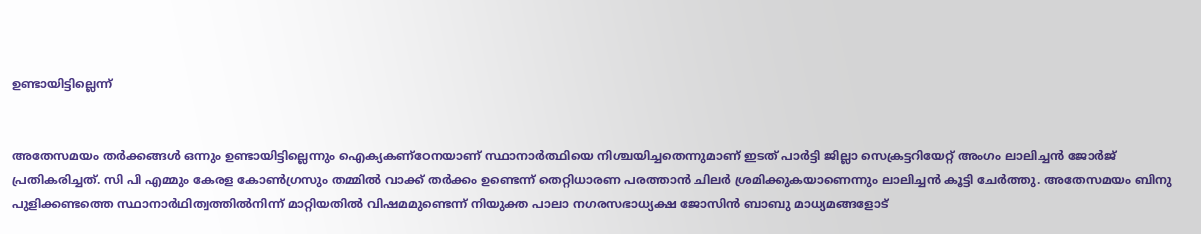ഉണ്ടായിട്ടില്ലെന്ന്


അതേസമയം തർക്കങ്ങൾ ഒന്നും ഉണ്ടായിട്ടില്ലെന്നും ഐക്യകണ്ഠേനയാണ് സ്ഥാനാർത്ഥിയെ നിശ്ചയിച്ചതെന്നുമാണ് ഇടത് പാർട്ടി ജില്ലാ സെക്രട്ടറിയേറ്റ് അംഗം ലാലിച്ചൻ ജോർജ് പ്രതികരിച്ചത്. സി പി എമ്മും കേരള കോൺഗ്രസും തമ്മിൽ വാക്ക് തർക്കം ഉണ്ടെന്ന് തെറ്റിധാരണ പരത്താൻ ചിലർ ശ്രമിക്കുകയാണെന്നും ലാലിച്ചൻ കൂട്ടി ചേർത്തു. അതേസമയം ബിനു പുളിക്കണ്ടത്തെ സ്ഥാനാര്‍ഥിത്വത്തില്‍നിന്ന് മാറ്റിയതില്‍ വിഷമമുണ്ടെന്ന് നിയുക്ത പാലാ നഗരസഭാധ്യക്ഷ ജോസിന്‍ ബാബു മാധ്യമങ്ങളോട്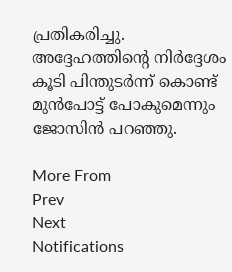പ്രതികരിച്ചു. അദ്ദേഹത്തിന്റെ നിർദ്ദേശം കൂടി പിന്തുടർന്ന് കൊണ്ട് മുൻപോട്ട് പോകുമെന്നും ജോസിൻ പറഞ്ഞു.

More From
Prev
Next
Notifications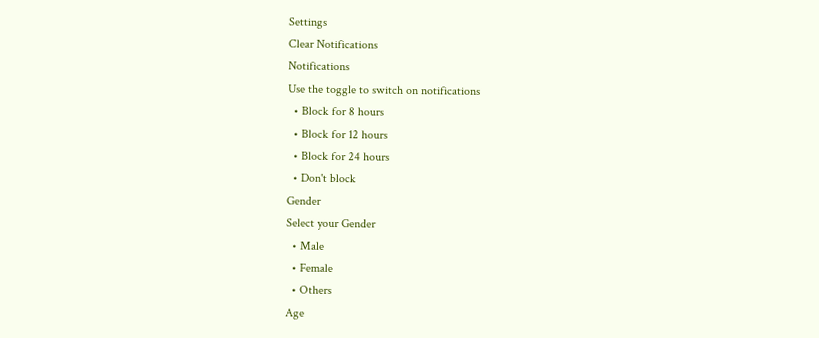Settings
Clear Notifications
Notifications
Use the toggle to switch on notifications
  • Block for 8 hours
  • Block for 12 hours
  • Block for 24 hours
  • Don't block
Gender
Select your Gender
  • Male
  • Female
  • Others
Age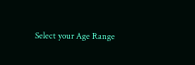Select your Age Range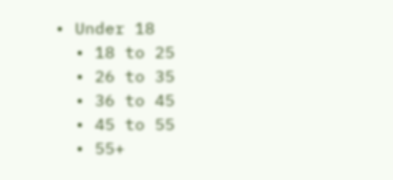• Under 18
  • 18 to 25
  • 26 to 35
  • 36 to 45
  • 45 to 55
  • 55+